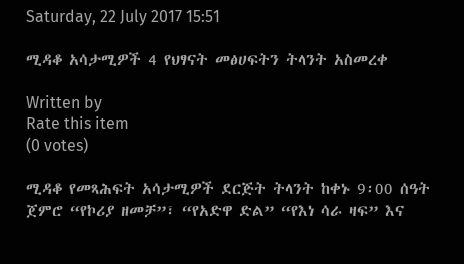Saturday, 22 July 2017 15:51

ሚዳቆ አሳታሚዎች 4 የህፃናት መፅሀፍትን ትላንት አስመረቀ

Written by
Rate this item
(0 votes)

ሚዳቆ የመጻሕፍት አሳታሚዎች ደርጅት ትላንት ከቀኑ 9፡00 ሰዓት ጀምሮ “የኮሪያ ዘመቻ”፣ “የአድዋ ድል” “የእነ ሳራ ዛፍ” እና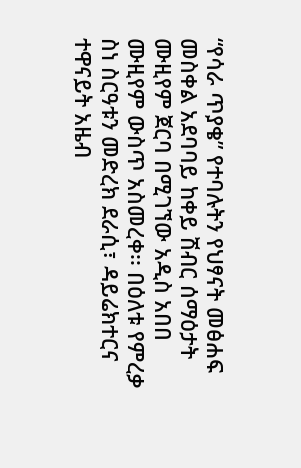“የሳራ ጥያቄ” የተባሉትን የህፃናት መፅሐፍ መስቀል አደባባይ ከቀይ ሽብር ሰማዕታት ሙዚየም ጀርባ በሚገኘው አዲስ አበበ ሙዚየም ውስጥ አስመረቀ፡፡ በዕለቱ የምረቃ ስነ ስርዓቱን መድረክ ደራሲ፣ ዳይሬክተርና ተዋናይት አዜብ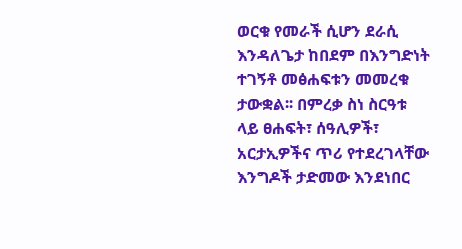ወርቁ የመራች ሲሆን ደራሲ እንዳለጌታ ከበደም በእንግድነት ተገኝቶ መፅሐፍቱን መመረቁ ታውቋል፡፡ በምረቃ ስነ ስርዓቱ ላይ ፀሐፍት፣ ሰዓሊዎች፣ አርታኢዎችና ጥሪ የተደረገላቸው እንግዶች ታድመው እንደነበር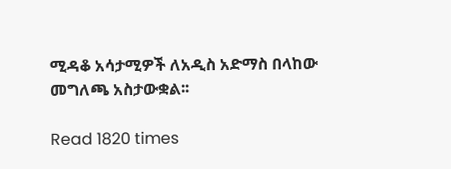ሚዳቆ አሳታሚዎች ለአዲስ አድማስ በላከው መግለጫ አስታውቋል፡፡

Read 1820 times